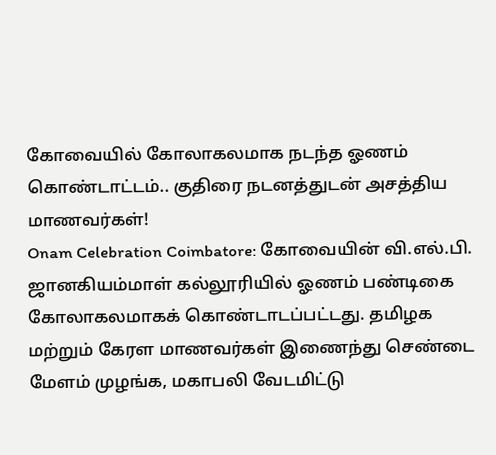கோவையில் கோலாகலமாக நடந்த ஓணம் கொண்டாட்டம்.. குதிரை நடனத்துடன் அசத்திய மாணவர்கள்!
Onam Celebration Coimbatore: கோவையின் வி.எல்.பி. ஜானகியம்மாள் கல்லூரியில் ஓணம் பண்டிகை கோலாகலமாகக் கொண்டாடப்பட்டது. தமிழக மற்றும் கேரள மாணவர்கள் இணைந்து செண்டை மேளம் முழங்க, மகாபலி வேடமிட்டு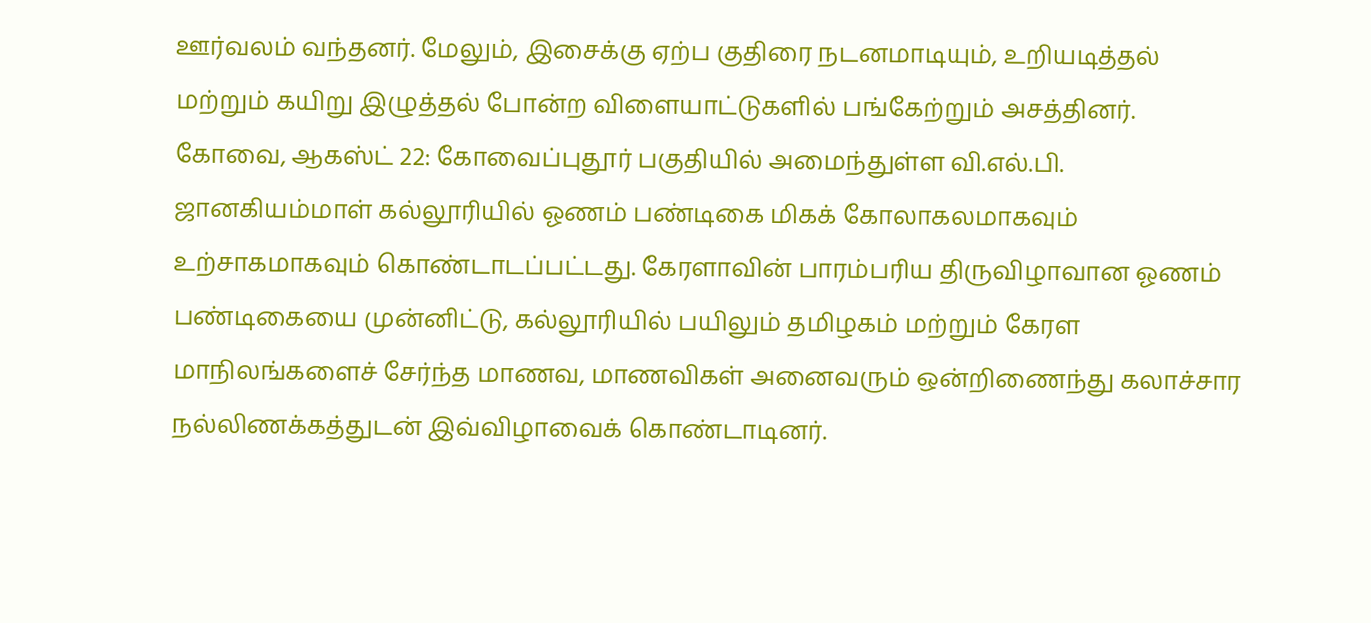ஊர்வலம் வந்தனர். மேலும், இசைக்கு ஏற்ப குதிரை நடனமாடியும், உறியடித்தல் மற்றும் கயிறு இழுத்தல் போன்ற விளையாட்டுகளில் பங்கேற்றும் அசத்தினர்.
கோவை, ஆகஸ்ட் 22: கோவைப்புதூர் பகுதியில் அமைந்துள்ள வி.எல்.பி. ஜானகியம்மாள் கல்லூரியில் ஓணம் பண்டிகை மிகக் கோலாகலமாகவும் உற்சாகமாகவும் கொண்டாடப்பட்டது. கேரளாவின் பாரம்பரிய திருவிழாவான ஓணம் பண்டிகையை முன்னிட்டு, கல்லூரியில் பயிலும் தமிழகம் மற்றும் கேரள மாநிலங்களைச் சேர்ந்த மாணவ, மாணவிகள் அனைவரும் ஒன்றிணைந்து கலாச்சார நல்லிணக்கத்துடன் இவ்விழாவைக் கொண்டாடினர்.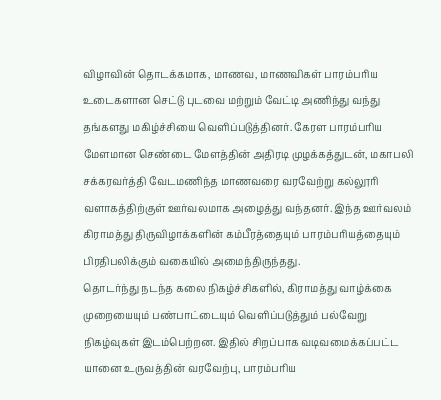விழாவின் தொடக்கமாக, மாணவ, மாணவிகள் பாரம்பரிய உடைகளான செட்டு புடவை மற்றும் வேட்டி அணிந்து வந்து தங்களது மகிழ்ச்சியை வெளிப்படுத்தினர். கேரள பாரம்பரிய மேளமான செண்டை மேளத்தின் அதிரடி முழக்கத்துடன், மகாபலி சக்கரவர்த்தி வேடமணிந்த மாணவரை வரவேற்று கல்லூரி வளாகத்திற்குள் ஊர்வலமாக அழைத்து வந்தனர். இந்த ஊர்வலம் கிராமத்து திருவிழாக்களின் கம்பீரத்தையும் பாரம்பரியத்தையும் பிரதிபலிக்கும் வகையில் அமைந்திருந்தது.
தொடர்ந்து நடந்த கலை நிகழ்ச்சிகளில், கிராமத்து வாழ்க்கை முறையையும் பண்பாட்டையும் வெளிப்படுத்தும் பல்வேறு நிகழ்வுகள் இடம்பெற்றன. இதில் சிறப்பாக வடிவமைக்கப்பட்ட யானை உருவத்தின் வரவேற்பு, பாரம்பரிய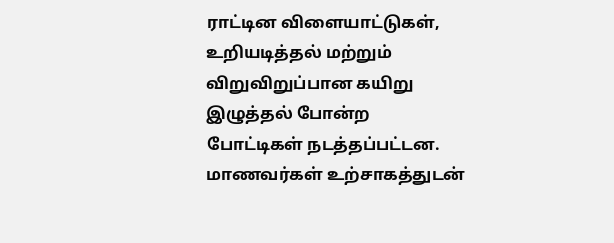ராட்டின விளையாட்டுகள், உறியடித்தல் மற்றும் விறுவிறுப்பான கயிறு இழுத்தல் போன்ற போட்டிகள் நடத்தப்பட்டன. மாணவர்கள் உற்சாகத்துடன்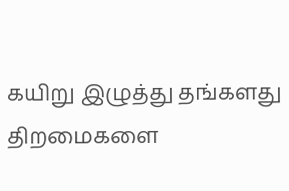கயிறு இழுத்து தங்களது திறமைகளை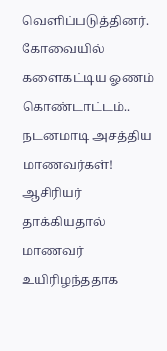வெளிப்படுத்தினர்.
கோவையில் களைகட்டிய ஓணம் கொண்டாட்டம்.. நடனமாடி அசத்திய மாணவர்கள்!
ஆசிரியர் தாக்கியதால் மாணவர் உயிரிழந்ததாக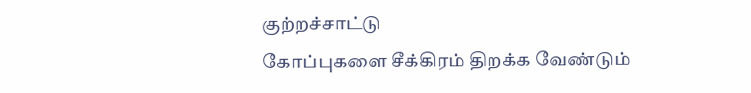குற்றச்சாட்டு
கோப்புகளை சீக்கிரம் திறக்க வேண்டும்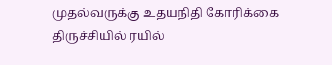முதல்வருக்கு உதயநிதி கோரிக்கை
திருச்சியில் ரயில்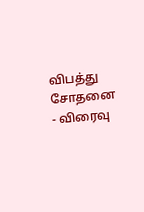விபத்து சோதனை - விரைவு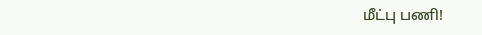மீட்பு பணி!